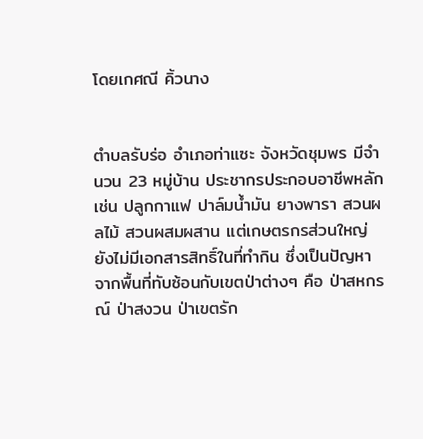โดยเกศณี คิ้วนาง


ตำบลรับร่อ อำเภอท่าแซะ จังหวัดชุมพร มีจำนวน 23 หมู่บ้าน ประชากรประกอบอาชีพหลัก เช่น ปลูกกาแฟ ปาล์มน้ำมัน ยางพารา สวนผลไม้ สวนผสมผสาน แต่เกษตรกรส่วนใหญ่ยังไม่มีเอกสารสิทธิ์ในที่ทำกิน ซึ่งเป็นปัญหาจากพื้นที่ทับซ้อนกับเขตป่าต่างๆ คือ ป่าสหกรณ์ ป่าสงวน ป่าเขตรัก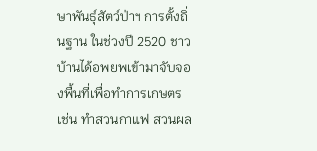ษาพันธุ์สัตว์ป่าฯ การตั้งถิ่นฐาน ในช่วงปี 2520 ชาวบ้านได้อพยพเข้ามาจับจองพื้นที่เพื่อทำการเกษตร เช่น ทำสวนกาแฟ สวนผล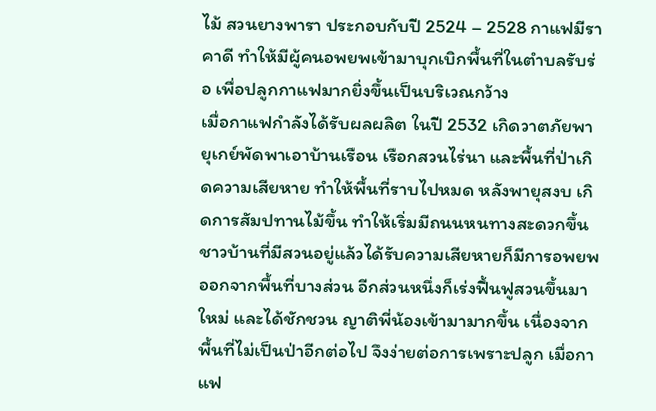ไม้ สวนยางพารา ประกอบกับปี 2524 – 2528 กาแฟมีราคาดี ทำให้มีผู้คนอพยพเข้ามาบุกเบิกพื้นที่ในตำบลรับร่อ เพื่อปลูกกาแฟมากยิ่งขึ้นเป็นบริเวณกว้าง
เมื่อกาแฟกำลังได้รับผลผลิต ในปี 2532 เกิดวาตภัยพายุเกย์พัดพาเอาบ้านเรือน เรือกสวนไร่นา และพื้นที่ป่าเกิดความเสียหาย ทำให้พื้นที่ราบไปหมด หลังพายุสงบ เกิดการสัมปทานไม้ขึ้น ทำให้เริ่มมีถนนหนทางสะดวกขึ้น ชาวบ้านที่มีสวนอยู่แล้วได้รับความเสียหายก็มีการอพยพออกจากพื้นที่บางส่วน อีกส่วนหนึ่งก็เร่งฟื้นฟูสวนขึ้นมาใหม่ และได้ชักชวน ญาติพี่น้องเข้ามามากขึ้น เนื่องจากพื้นที่ไม่เป็นป่าอีกต่อไป จึงง่ายต่อการเพราะปลูก เมื่อกาแฟ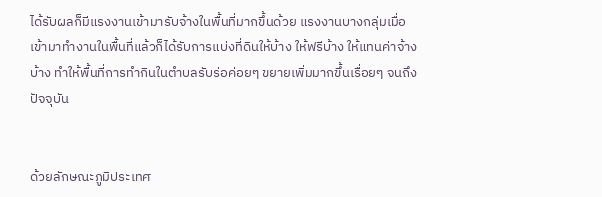ได้รับผลก็มีแรงงานเข้ามารับจ้างในพื้นที่มากขึ้นด้วย แรงงานบางกลุ่มเมื่อเข้ามาทำงานในพื้นที่แล้วก็ได้รับการแบ่งที่ดินให้บ้าง ให้ฟรีบ้าง ให้แทนค่าจ้างบ้าง ทำให้พื้นที่การทำกินในตำบลรับร่อค่อยๆ ขยายเพิ่มมากขึ้นเรื่อยๆ จนถึงปัจจุบัน


ด้วยลักษณะภูมิประเทศ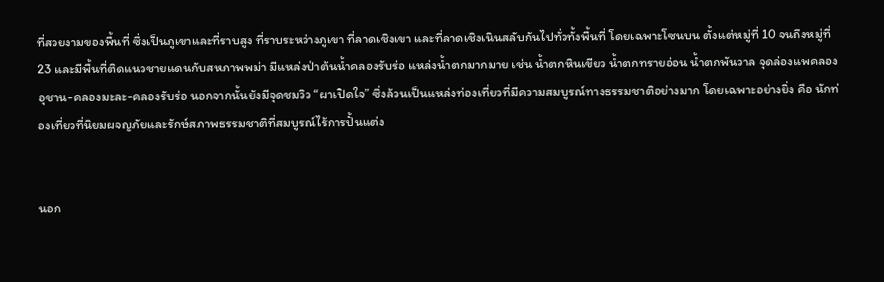ที่สวยงามของพื้นที่ ซึ่งเป็นภูเขาและที่ราบสูง ที่ราบระหว่างภูเขา ที่ลาดเชิงเขา และที่ลาดเชิงเนินสลับกันไปทั่วทั้งพื้นที่ โดยเฉพาะโซนบน ตั้งแต่หมู่ที่ 10 จนถึงหมู่ที่ 23 และมีพื้นที่ติดแนวชายแดนกับสหภาพพม่า มีแหล่งป่าต้นน้ำคลองรับร่อ แหล่งน้ำตกมากมาย เช่น น้ำตกหินเขียว น้ำตกทรายอ่อน น้ำตกพันวาล จุดล่องแพคลองอุชาน-คลองมะละ-คลองรับร่อ นอกจากนั้นยังมีจุดชมวิว “ผาเปิดใจ” ซึ่งล้วนเป็นแหล่งท่องเที่ยวที่มีความสมบูรณ์ทางธรรมชาติอย่างมาก โดยเฉพาะอย่างยิ่ง คือ นักท่องเที่ยวที่นิยมผจญภัยและรักษ์สภาพธรรมชาติที่สมบูรณ์ไร้การปั้นแต่ง


นอก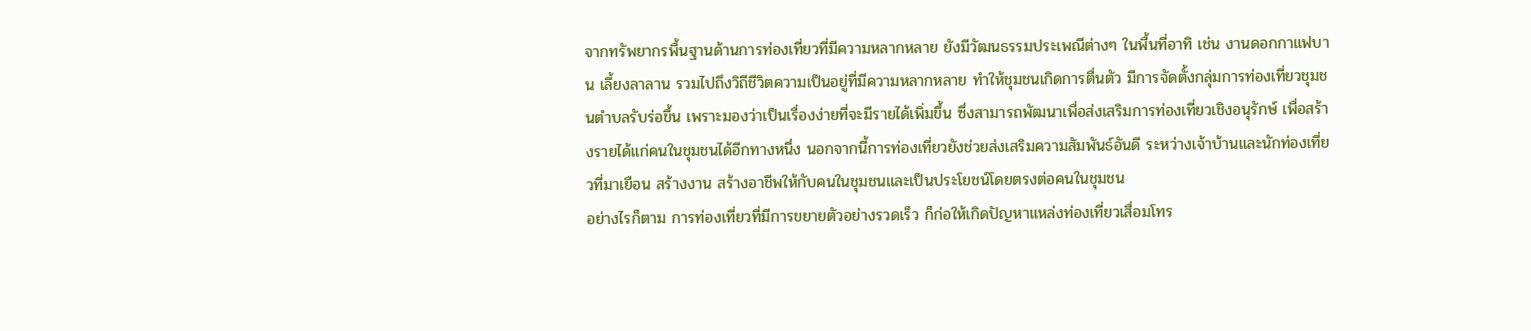จากทรัพยากรพื้นฐานด้านการท่องเที่ยวที่มีความหลากหลาย ยังมีวัฒนธรรมประเพณีต่างๆ ในพื้นที่อาทิ เช่น งานดอกกาแฟบาน เลี้ยงลาลาน รวมไปถึงวิถีชีวิตความเป็นอยู่ที่มีความหลากหลาย ทำให้ชุมชนเกิดการตื่นตัว มีการจัดตั้งกลุ่มการท่องเที่ยวชุมชนตำบลรับร่อขึ้น เพราะมองว่าเป็นเรื่องง่ายที่จะมีรายได้เพิ่มขึ้น ซึ่งสามารถพัฒนาเพื่อส่งเสริมการท่องเที่ยวเชิงอนุรักษ์ เพื่อสร้างรายได้แก่คนในชุมชนได้อีกทางหนึ่ง นอกจากนี้การท่องเที่ยวยังช่วยส่งเสริมความสัมพันธ์อันดี ระหว่างเจ้าบ้านและนักท่องเที่ยวที่มาเยือน สร้างงาน สร้างอาชีพให้กับคนในชุมชนและเป็นประโยชน์โดยตรงต่อคนในชุมชน
อย่างไรก็ตาม การท่องเที่ยวที่มีการขยายตัวอย่างรวดเร็ว ก็ก่อให้เกิดปัญหาแหล่งท่องเที่ยวเสื่อมโทร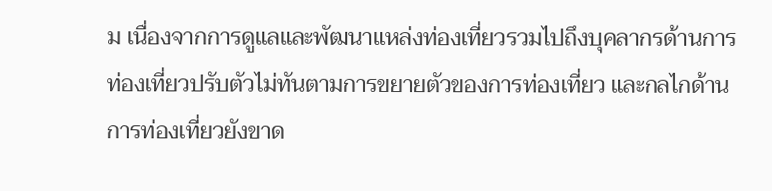ม เนื่องจากการดูแลและพัฒนาแหล่งท่องเที่ยวรวมไปถึงบุคลากรด้านการท่องเที่ยวปรับตัวไม่ทันตามการขยายตัวของการท่องเที่ยว และกลไกด้านการท่องเที่ยวยังขาด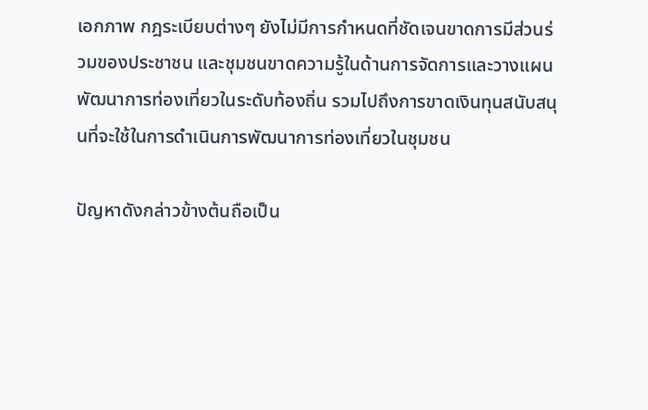เอกภาพ กฎระเบียบต่างๆ ยังไม่มีการกำหนดที่ชัดเจนขาดการมีส่วนร่วมของประชาชน และชุมชนขาดความรู้ในด้านการจัดการและวางแผนพัฒนาการท่องเที่ยวในระดับท้องถิ่น รวมไปถึงการขาดเงินทุนสนับสนุนที่จะใช้ในการดำเนินการพัฒนาการท่องเที่ยวในชุมชน

ปัญหาดังกล่าวข้างต้นถือเป็น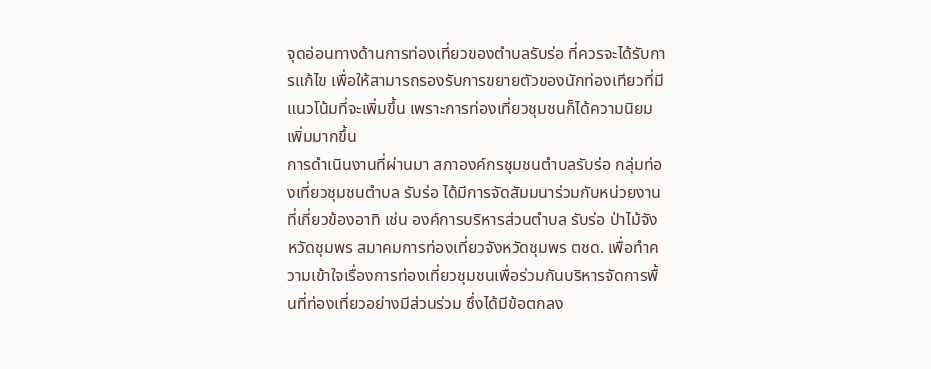จุดอ่อนทางด้านการท่องเที่ยวของตำบลรับร่อ ที่ควรจะได้รับการแก้ไข เพื่อให้สามารถรองรับการขยายตัวของนักท่องเทียวที่มีแนวโน้มที่จะเพิ่มขึ้น เพราะการท่องเที่ยวชุมชนก็ได้ความนิยมเพิ่มมากขึ้น
การดำเนินงานที่ผ่านมา สภาองค์กรชุมชนตำบลรับร่อ กลุ่มท่องเที่ยวชุมชนตำบล รับร่อ ได้มีการจัดสัมมนาร่วมกับหน่วยงานที่เกี่ยวข้องอาทิ เช่น องค์การบริหารส่วนตำบล รับร่อ ป่าไม้จังหวัดชุมพร สมาคมการท่องเที่ยวจังหวัดชุมพร ตชด. เพื่อทำความเข้าใจเรื่องการท่องเที่ยวชุมชนเพื่อร่วมกันบริหารจัดการพื้นที่ท่องเที่ยวอย่างมีส่วนร่วม ซึ่งได้มีข้อตกลง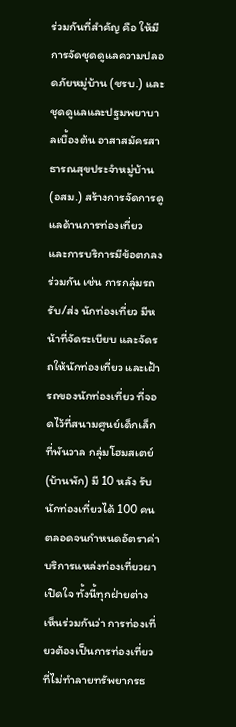ร่วมกันที่สำคัญ คือ ให้มีการจัดชุดดูแลความปลอดภัยหมู่บ้าน (ชรบ.) และชุดดูแลและปฐมพยาบาลเบื้องต้น อาสาสมัครสาธารณสุขประจำหมู่บ้าน (อสม.) สร้างการจัดการดูแลด้านการท่องเที่ยว และการบริการมีข้อตกลงร่วมกัน เช่น การกลุ่มรถรับ/ส่ง นักท่องเที่ยว มีหน้าที่จัดระเบียบ และจัดรถให้นักท่องเที่ยว และเฝ้ารถของนักท่องเที่ยว ที่จอดไว้ที่สนามศูนย์เด็กเล็กที่พันวาล กลุ่มโฮมสเตย์ (บ้านพัก) มี 10 หลัง รับนักท่องเที่ยวได้ 100 คน ตลอดจนกำหนดอัตราค่าบริการแหล่งท่องเที่ยวผาเปิดใจ ทั้งนี้ทุกฝ่ายต่างเห็นร่วมกันว่า การท่องเที่ยวต้องเป็นการท่องเที่ยวที่ไม่ทำลายทรัพยากรธ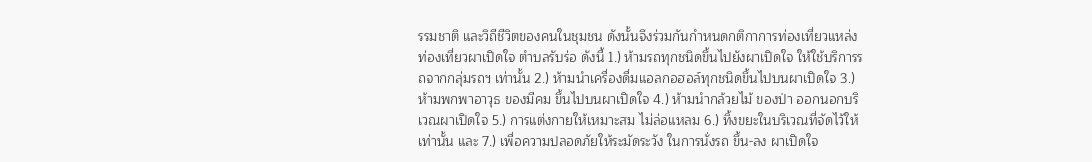รรมชาติ และวิถีชีวิตของคนในชุมชน ดังนั้นจึงร่วมกันกำหนดกติกาการท่องเที่ยวแหล่งท่องเที่ยวผาเปิดใจ ตำบลรับร่อ ดังนี้ 1.) ห้ามรถทุกชนิดขึ้นไปยังผาเปิดใจ ให้ใช้บริการรถจากกลุ่มรถฯ เท่านั้น 2.) ห้ามนำเครื่องดื่มแอลกอฮอล์ทุกชนิดขึ้นไปบนผาเปิดใจ 3.) ห้ามพกพาอาวุธ ของมีคม ขึ้นไปบนผาเปิดใจ 4.) ห้ามนำกล้วยไม้ ของป่า ออกนอกบริเวณผาเปิดใจ 5.) การแต่งกายให้เหมาะสม ไม่ล่อแหลม 6.) ทิ้งขยะในบริเวณที่จัดไว้ให้เท่านั้น และ 7.) เพื่อความปลอดภัยให้ระมัดระวัง ในการนั่งรถ ขึ้น-ลง ผาเปิดใจ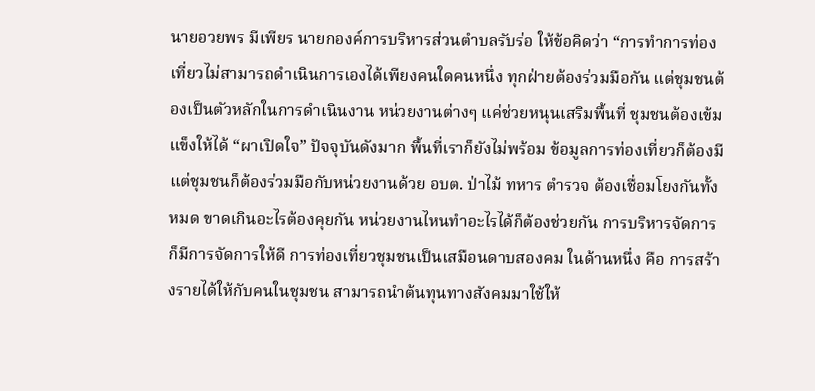นายอวยพร มีเพียร นายกองค์การบริหารส่วนตำบลรับร่อ ให้ข้อคิดว่า “การทำการท่องเที่ยวไม่สามารถดำเนินการเองได้เพียงคนใดคนหนึ่ง ทุกฝ่ายต้องร่วมมือกัน แต่ชุมชนต้องเป็นตัวหลักในการดำเนินงาน หน่วยงานต่างๆ แค่ช่วยหนุนเสริมพื้นที่ ชุมชนต้องเข้มแข็งให้ได้ “ผาเปิดใจ” ปัจจุบันดังมาก พื้นที่เราก็ยังไม่พร้อม ข้อมูลการท่องเที่ยวก็ต้องมี แต่ชุมชนก็ต้องร่วมมือกับหน่วยงานด้วย อบต. ป่าไม้ ทหาร ตำรวจ ต้องเชื่อมโยงกันทั้งหมด ขาดเกินอะไรต้องคุยกัน หน่วยงานไหนทำอะไรได้ก็ต้องช่วยกัน การบริหารจัดการ ก็มีการจัดการให้ดี การท่องเที่ยวชุมชนเป็นเสมือนดาบสองคม ในด้านหนึ่ง คือ การสร้างรายได้ให้กับคนในชุมชน สามารถนำต้นทุนทางสังคมมาใช้ให้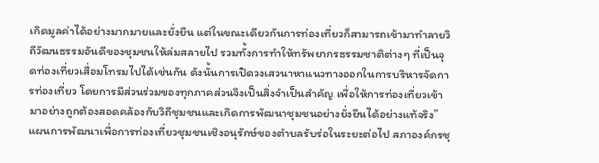เกิดมูลค่าได้อย่างมากมายและยั่งยืน แต่ในขณะเดียวกันการท่องเที่ยวก็สามารถเข้ามาทำลายวิถีวัฒนธรรมอันดีของชุมชนให้ล่มสลายไป รวมทั้งการทำให้ทรัพยากรธรรมชาติต่างๆ ที่เป็นจุดท่องเที่ยวเสื่อมโทรมไปได้เช่นกัน ดังนั้นการเปิดวงเสวนาหาแนวทางออกในการบริหารจัดการท่องเที่ยว โดยการมีส่วนร่วมของทุกภาคส่วนจึงเป็นสิ่งจำเป็นสำคัญ เพื่อให้การท่องเที่ยวเข้ามาอย่างถูกต้องสอดคล้องกับวิถีชุมชนและเกิดการพัฒนาชุมชนอย่างยั่งยืนได้อย่างแท้จริง”
แผนการพัฒนาเพื่อการท่องเที่ยวชุมชนเชิงอนุรักษ์ของตำบลรับร่อในระยะต่อไป สภาองค์กรชุ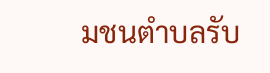มชนตำบลรับ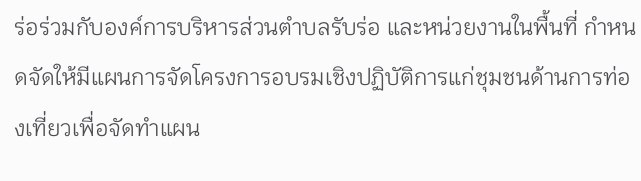ร่อร่วมกับองค์การบริหารส่วนตำบลรับร่อ และหน่วยงานในพื้นที่ กำหนดจัดให้มีแผนการจัดโครงการอบรมเชิงปฏิบัติการแก่ชุมชนด้านการท่องเที่ยวเพื่อจัดทำแผน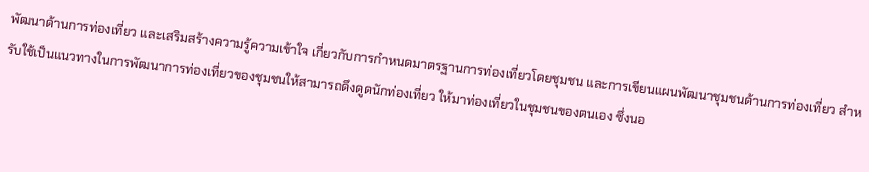พัฒนาด้านการท่องเที่ยว และเสริมสร้างความรู้ความเข้าใจ เกี่ยวกับการกำหนดมาตรฐานการท่องเที่ยวโดยชุมชน และการเขียนแผนพัฒนาชุมชนด้านการท่องเที่ยว สำหรับใช้เป็นแนวทางในการพัฒนาการท่องเที่ยวของชุมชนให้สามารถดึงดูดนักท่องเที่ยว ให้มาท่องเที่ยวในชุมชนของตนเอง ซึ่งนอ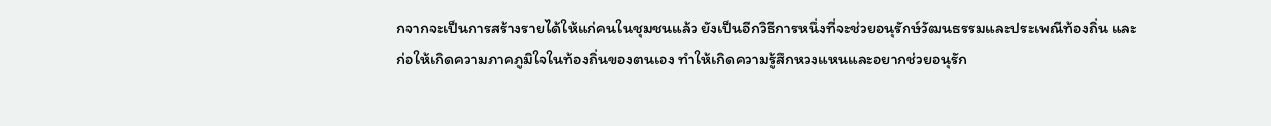กจากจะเป็นการสร้างรายได้ให้แก่คนในชุมชนแล้ว ยังเป็นอีกวิธีการหนึ่งที่จะช่วยอนุรักษ์วัฒนธรรมและประเพณีท้องถิ่น และก่อให้เกิดความภาคภูมิใจในท้องถิ่นของตนเอง ทำให้เกิดความรู้สึกหวงแหนและอยากช่วยอนุรัก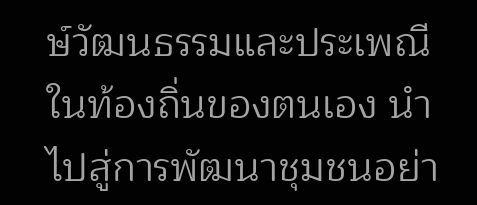ษ์วัฒนธรรมและประเพณีในท้องถิ่นของตนเอง นำไปสู่การพัฒนาชุมชนอย่า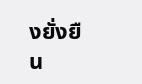งยั่งยืน